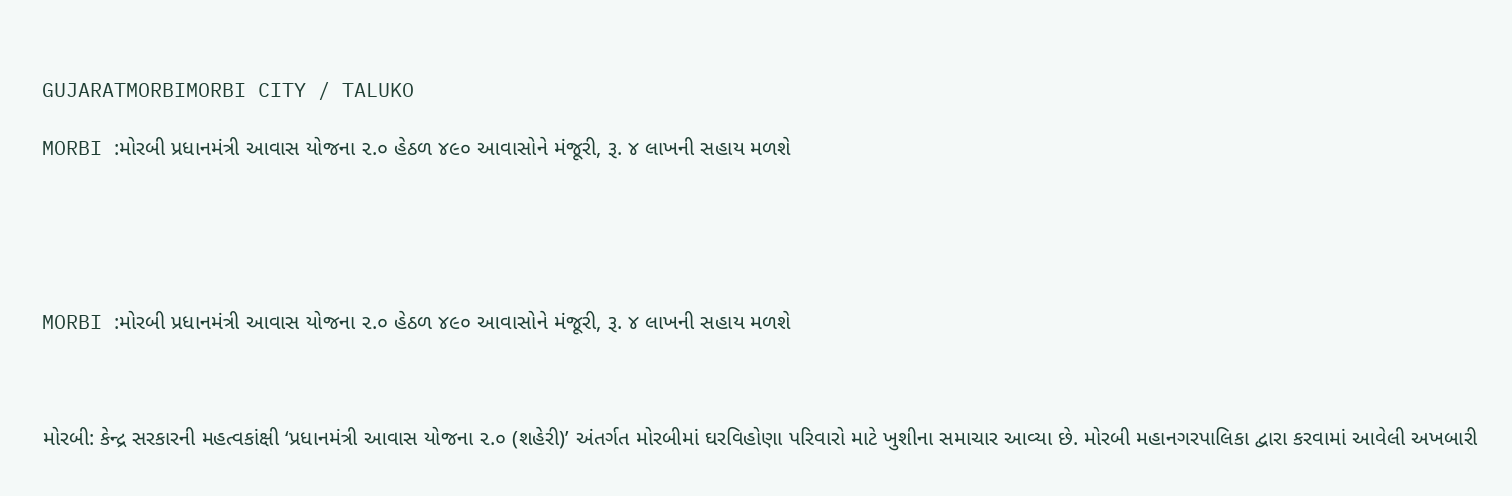GUJARATMORBIMORBI CITY / TALUKO

MORBI :મોરબી પ્રધાનમંત્રી આવાસ યોજના ૨.૦ હેઠળ ૪૯૦ આવાસોને મંજૂરી, રૂ. ૪ લાખની સહાય મળશે





MORBI :મોરબી પ્રધાનમંત્રી આવાસ યોજના ૨.૦ હેઠળ ૪૯૦ આવાસોને મંજૂરી, રૂ. ૪ લાખની સહાય મળશે



મોરબી: કેન્દ્ર સરકારની મહત્વકાંક્ષી ‘પ્રધાનમંત્રી આવાસ યોજના ૨.૦ (શહેરી)’ અંતર્ગત મોરબીમાં ઘરવિહોણા પરિવારો માટે ખુશીના સમાચાર આવ્યા છે. મોરબી મહાનગરપાલિકા દ્વારા કરવામાં આવેલી અખબારી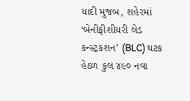યાદી મુજબ, શહેરમાં ‘બેનીફીશીયરી લેડ કન્સ્ટ્રકશન’ (BLC) ઘટક હેઠળ કુલ ૪૯૦ નવા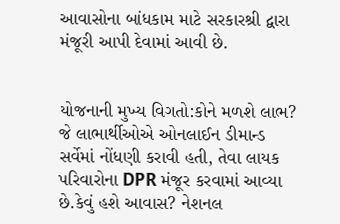આવાસોના બાંધકામ માટે સરકારશ્રી દ્વારા મંજૂરી આપી દેવામાં આવી છે.


યોજનાની મુખ્ય વિગતો:કોને મળશે લાભ? જે લાભાર્થીઓએ ઓનલાઈન ડીમાન્ડ સર્વેમાં નોંધણી કરાવી હતી, તેવા લાયક પરિવારોના DPR મંજૂર કરવામાં આવ્યા છે.કેવું હશે આવાસ? નેશનલ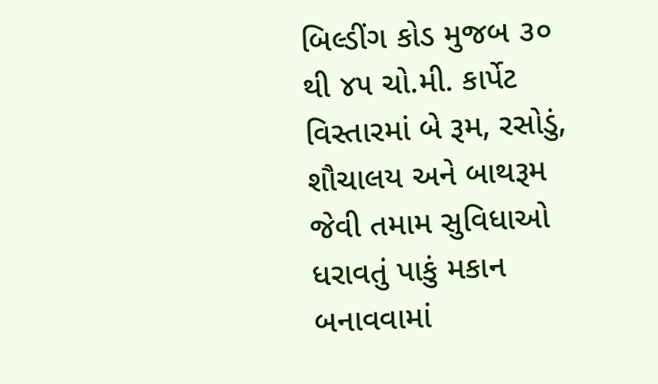બિલ્ડીંગ કોડ મુજબ ૩૦ થી ૪૫ ચો.મી. કાર્પેટ વિસ્તારમાં બે રૂમ, રસોડું, શૌચાલય અને બાથરૂમ જેવી તમામ સુવિધાઓ ધરાવતું પાકું મકાન બનાવવામાં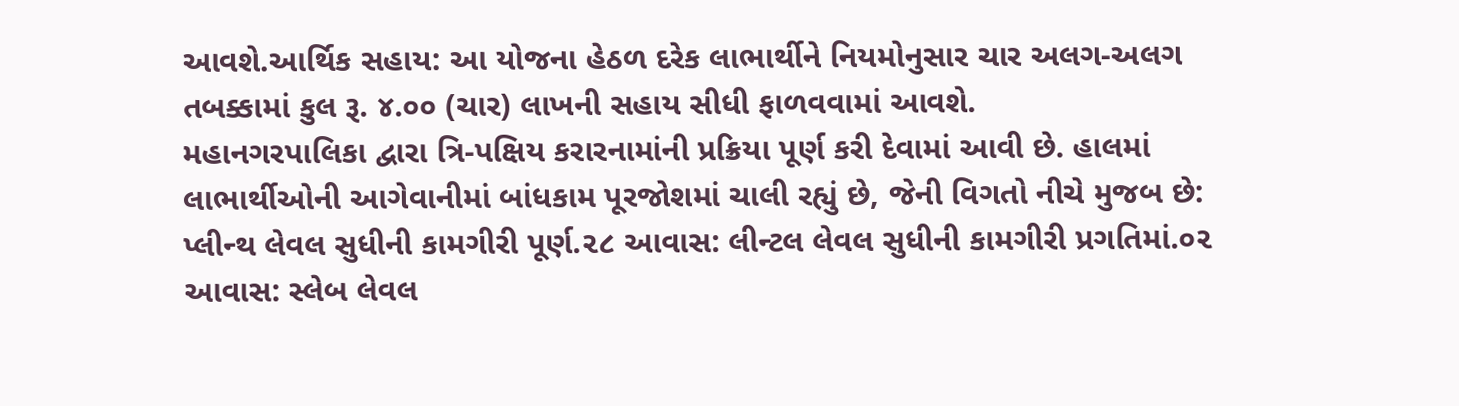આવશે.આર્થિક સહાય: આ યોજના હેઠળ દરેક લાભાર્થીને નિયમોનુસાર ચાર અલગ-અલગ તબક્કામાં કુલ રૂ. ૪.૦૦ (ચાર) લાખની સહાય સીધી ફાળવવામાં આવશે.
મહાનગરપાલિકા દ્વારા ત્રિ-પક્ષિય કરારનામાંની પ્રક્રિયા પૂર્ણ કરી દેવામાં આવી છે. હાલમાં લાભાર્થીઓની આગેવાનીમાં બાંધકામ પૂરજોશમાં ચાલી રહ્યું છે, જેની વિગતો નીચે મુજબ છે: પ્લીન્થ લેવલ સુધીની કામગીરી પૂર્ણ.૨૮ આવાસ: લીન્ટલ લેવલ સુધીની કામગીરી પ્રગતિમાં.૦૨ આવાસ: સ્લેબ લેવલ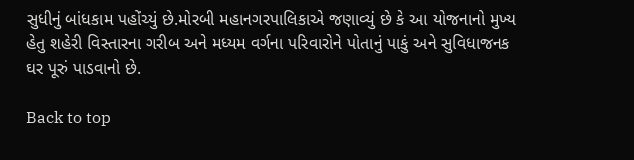સુધીનું બાંધકામ પહોંચ્યું છે.મોરબી મહાનગરપાલિકાએ જણાવ્યું છે કે આ યોજનાનો મુખ્ય હેતુ શહેરી વિસ્તારના ગરીબ અને મધ્યમ વર્ગના પરિવારોને પોતાનું પાકું અને સુવિધાજનક ઘર પૂરું પાડવાનો છે.

Back to top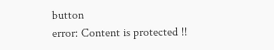button
error: Content is protected !!